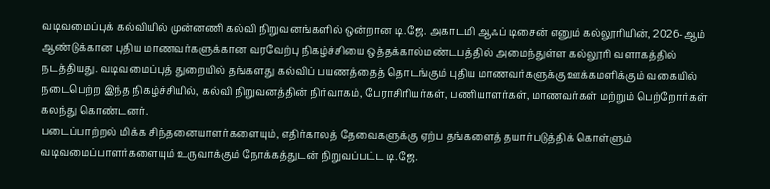வடிவமைப்புக் கல்வியில் முன்னணி கல்வி நிறுவனங்களில் ஒன்றான டி.ஜே. அகாடமி ஆஃப் டிசைன் எனும் கல்லூரியின், 2026-ஆம் ஆண்டுக்கான புதிய மாணவர்களுக்கான வரவேற்பு நிகழ்ச்சியை ஒத்தக்கால்மண்டபத்தில் அமைந்துள்ள கல்லூரி வளாகத்தில் நடத்தியது. வடிவமைப்புத் துறையில் தங்களது கல்விப் பயணத்தைத் தொடங்கும் புதிய மாணவர்களுக்கு ஊக்கமளிக்கும் வகையில் நடைபெற்ற இந்த நிகழ்ச்சியில், கல்வி நிறுவனத்தின் நிர்வாகம், பேராசிரியர்கள், பணியாளர்கள், மாணவர்கள் மற்றும் பெற்றோர்கள் கலந்து கொண்டனர்.
படைப்பாற்றல் மிக்க சிந்தனையாளர்களையும், எதிர்காலத் தேவைகளுக்கு ஏற்ப தங்களைத் தயார்படுத்திக் கொள்ளும் வடிவமைப்பாளர்களையும் உருவாக்கும் நோக்கத்துடன் நிறுவப்பட்ட டி.ஜே.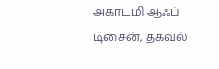அகாடமி ஆஃப் டிசைன், தகவல்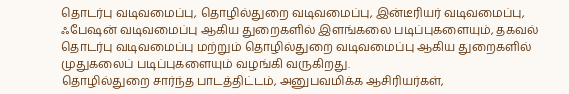தொடர்பு வடிவமைப்பு, தொழில்துறை வடிவமைப்பு, இன்டீரியர் வடிவமைப்பு, ஃபேஷன் வடிவமைப்பு ஆகிய துறைகளில் இளங்கலை படிப்புகளையும், தகவல் தொடர்பு வடிவமைப்பு மற்றும் தொழில்துறை வடிவமைப்பு ஆகிய துறைகளில் முதுகலைப் படிப்புகளையும் வழங்கி வருகிறது.
தொழில்துறை சார்ந்த பாடத்திட்டம், அனுபவமிக்க ஆசிரியர்கள்,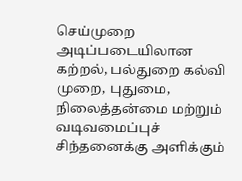செய்முறை அடிப்படையிலான கற்றல், பல்துறை கல்வி முறை, புதுமை, நிலைத்தன்மை மற்றும் வடிவமைப்புச் சிந்தனைக்கு அளிக்கும்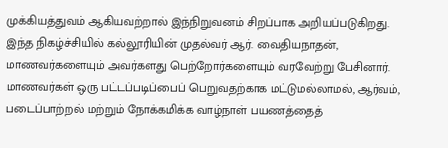முக்கியத்துவம் ஆகியவற்றால் இந்நிறுவனம் சிறப்பாக அறியப்படுகிறது.
இந்த நிகழ்ச்சியில் கல்லூரியின் முதல்வர் ஆர். வைதியநாதன், மாணவர்களையும் அவர்களது பெற்றோர்களையும் வரவேற்று பேசினார். மாணவர்கள் ஒரு பட்டப்படிப்பைப் பெறுவதற்காக மட்டுமல்லாமல், ஆர்வம், படைப்பாற்றல் மற்றும் நோக்கமிக்க வாழ்நாள் பயணத்தைத்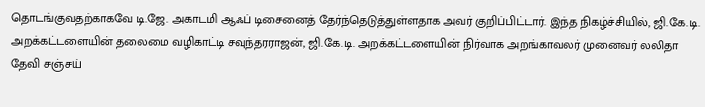தொடங்குவதற்காகவே டி.ஜே. அகாடமி ஆஃப் டிசைனைத் தேர்ந்தெடுத்துள்ளதாக அவர் குறிப்பிட்டார். இந்த நிகழ்ச்சியில், ஜி.கே.டி. அறக்கட்டளையின் தலைமை வழிகாட்டி சவுந்தரராஜன், ஜி.கே.டி. அறக்கட்டளையின் நிர்வாக அறங்காவலர் முனைவர் லலிதா தேவி சஞ்சய்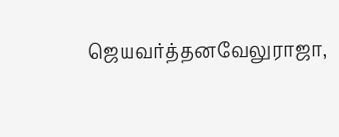ஜெயவர்த்தனவேலுராஜா,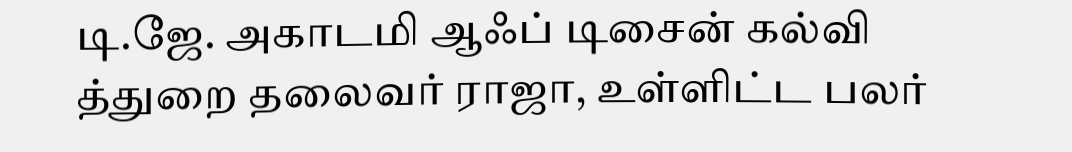டி.ஜே. அகாடமி ஆஃப் டிசைன் கல்வி த்துறை தலைவர் ராஜா, உள்ளிட்ட பலர்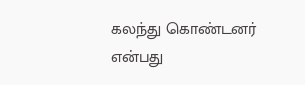கலந்து கொண்டனர் என்பது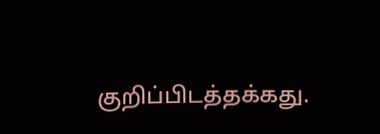குறிப்பிடத்தக்கது.